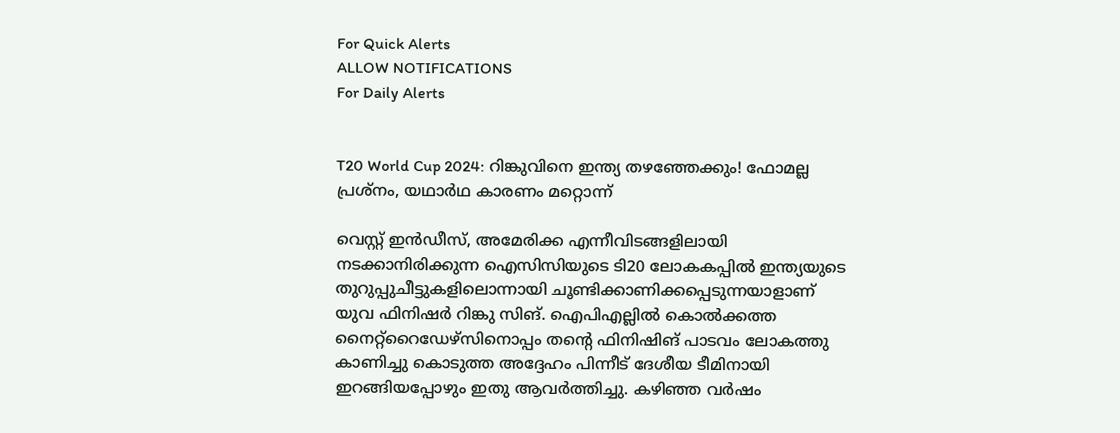For Quick Alerts
ALLOW NOTIFICATIONS
For Daily Alerts


T20 World Cup 2024: റിങ്കുവിനെ ഇന്ത്യ തഴഞ്ഞേക്കും! ഫോമല്ല പ്രശ്‌നം, യഥാര്‍ഥ കാരണം മറ്റൊന്ന്

വെസ്റ്റ് ഇന്‍ഡീസ്, അമേരിക്ക എന്നീവിടങ്ങളിലായി നടക്കാനിരിക്കുന്ന ഐസിസിയുടെ ടി20 ലോകകപ്പില്‍ ഇന്ത്യയുടെ തുറുപ്പുചീട്ടുകളിലൊന്നായി ചൂണ്ടിക്കാണിക്കപ്പെടുന്നയാളാണ് യുവ ഫിനിഷര്‍ റിങ്കു സിങ്. ഐപിഎല്ലില്‍ കൊല്‍ക്കത്ത നൈറ്റ്‌റൈഡേഴ്‌സിനൊപ്പം തന്റെ ഫിനിഷിങ് പാടവം ലോകത്തു കാണിച്ചു കൊടുത്ത അദ്ദേഹം പിന്നീട് ദേശീയ ടീമിനായി ഇറങ്ങിയപ്പോഴും ഇതു ആവര്‍ത്തിച്ചു. കഴിഞ്ഞ വര്‍ഷം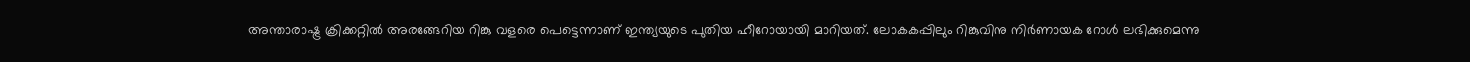അന്താരാഷ്ട്ര ക്രിക്കറ്റില്‍ അരങ്ങേറിയ റിങ്കു വളരെ പെട്ടെന്നാണ് ഇന്ത്യയുടെ പുതിയ ഹീറോയായി മാറിയത്. ലോകകപ്പിലും റിങ്കുവിനു നിര്‍ണായക റോള്‍ ലഭിക്കുമെന്നു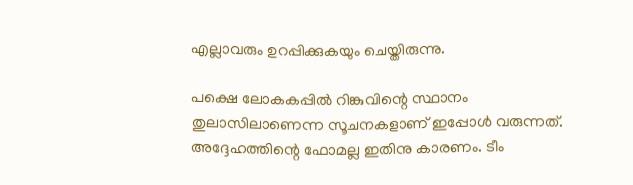എല്ലാവരും ഉറപ്പിക്കുകയും ചെയ്തിരുന്നു.

പക്ഷെ ലോകകപ്പില്‍ റിങ്കുവിന്റെ സ്ഥാനം തുലാസിലാണെന്ന സൂചനകളാണ് ഇപ്പോള്‍ വരുന്നത്. അദ്ദേഹത്തിന്റെ ഫോമല്ല ഇതിനു കാരണം. ടീം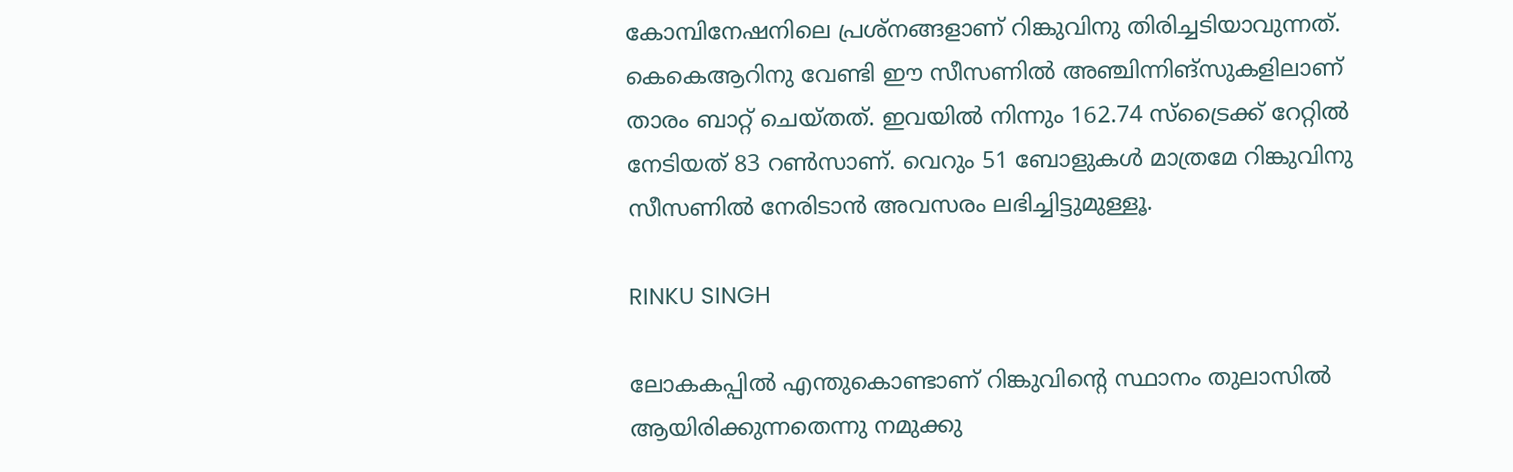കോമ്പിനേഷനിലെ പ്രശ്‌നങ്ങളാണ് റിങ്കുവിനു തിരിച്ചടിയാവുന്നത്. കെകെആറിനു വേണ്ടി ഈ സീസണില്‍ അഞ്ചിന്നിങ്‌സുകളിലാണ് താരം ബാറ്റ് ചെയ്തത്. ഇവയില്‍ നിന്നും 162.74 സ്‌ട്രൈക്ക് റേറ്റില്‍ നേടിയത് 83 റണ്‍സാണ്. വെറും 51 ബോളുകള്‍ മാത്രമേ റിങ്കുവിനു സീസണില്‍ നേരിടാന്‍ അവസരം ലഭിച്ചിട്ടുമുള്ളൂ.

RINKU SINGH

ലോകകപ്പില്‍ എന്തുകൊണ്ടാണ് റിങ്കുവിന്റെ സ്ഥാനം തുലാസില്‍ ആയിരിക്കുന്നതെന്നു നമുക്കു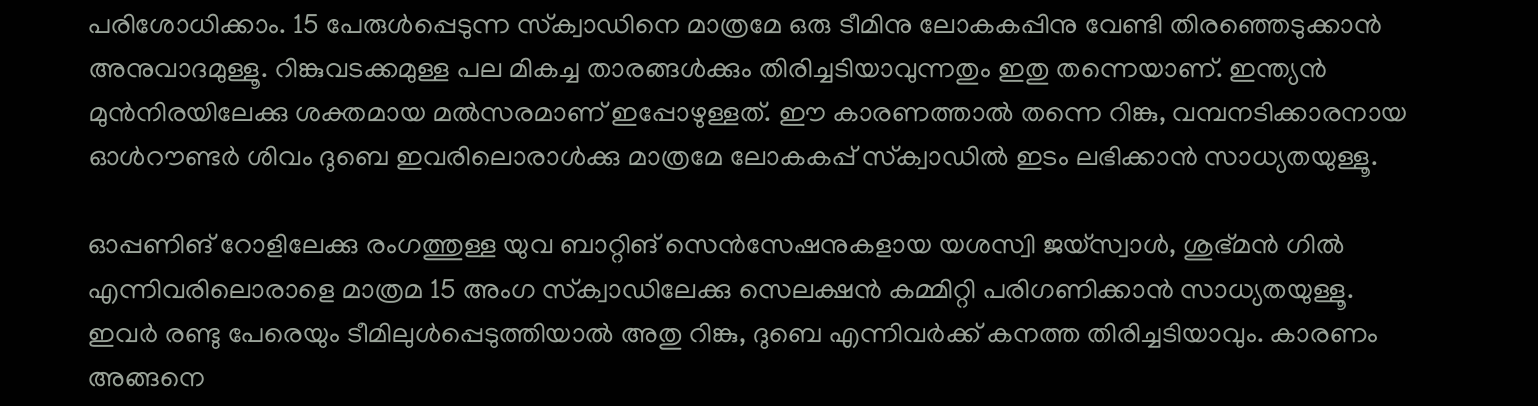പരിശോധിക്കാം. 15 പേരുള്‍പ്പെടുന്ന സ്‌ക്വാഡിനെ മാത്രമേ ഒരു ടീമിനു ലോകകപ്പിനു വേണ്ടി തിരഞ്ഞെടുക്കാന്‍ അനുവാദമുള്ളൂ. റിങ്കുവടക്കമുള്ള പല മികച്ച താരങ്ങള്‍ക്കും തിരിച്ചടിയാവുന്നതും ഇതു തന്നെയാണ്. ഇന്ത്യന്‍ മുന്‍നിരയിലേക്കു ശക്തമായ മല്‍സരമാണ് ഇപ്പോഴുള്ളത്. ഈ കാരണത്താല്‍ തന്നെ റിങ്കു, വമ്പനടിക്കാരനായ ഓള്‍റൗണ്ടര്‍ ശിവം ദുബെ ഇവരിലൊരാള്‍ക്കു മാത്രമേ ലോകകപ്പ് സ്‌ക്വാഡില്‍ ഇടം ലഭിക്കാന്‍ സാധ്യതയുള്ളൂ.

ഓപ്പണിങ് റോളിലേക്കു രംഗത്തുള്ള യുവ ബാറ്റിങ് സെന്‍സേഷനുകളായ യശസ്വി ജയ്‌സ്വാള്‍, ശുഭ്മന്‍ ഗില്‍ എന്നിവരിലൊരാളെ മാത്രമ 15 അംഗ സ്‌ക്വാഡിലേക്കു സെലക്ഷന്‍ കമ്മിറ്റി പരിഗണിക്കാന്‍ സാധ്യതയുള്ളൂ. ഇവര്‍ രണ്ടു പേരെയും ടീമിലുള്‍പ്പെടുത്തിയാല്‍ അതു റിങ്കു, ദുബെ എന്നിവര്‍ക്ക് കനത്ത തിരിച്ചടിയാവും. കാരണം അങ്ങനെ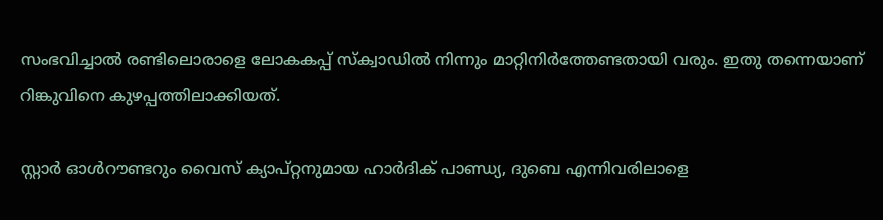സംഭവിച്ചാല്‍ രണ്ടിലൊരാളെ ലോകകപ്പ് സ്‌ക്വാഡില്‍ നിന്നും മാറ്റിനിര്‍ത്തേണ്ടതായി വരും. ഇതു തന്നെയാണ് റിങ്കുവിനെ കുഴപ്പത്തിലാക്കിയത്.

സ്റ്റാര്‍ ഓള്‍റൗണ്ടറും വൈസ് ക്യാപ്റ്റനുമായ ഹാര്‍ദിക് പാണ്ഡ്യ, ദുബെ എന്നിവരിലാളെ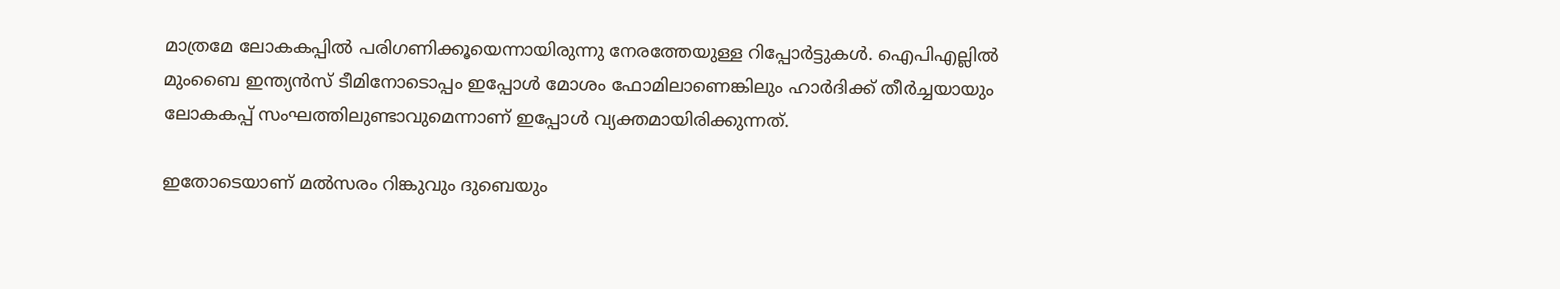മാത്രമേ ലോകകപ്പില്‍ പരിഗണിക്കൂയെന്നായിരുന്നു നേരത്തേയുള്ള റിപ്പോര്‍ട്ടുകള്‍. ഐപിഎല്ലില്‍ മുംബൈ ഇന്ത്യന്‍സ് ടീമിനോടൊപ്പം ഇപ്പോള്‍ മോശം ഫോമിലാണെങ്കിലും ഹാര്‍ദിക്ക് തീര്‍ച്ചയായും ലോകകപ്പ് സംഘത്തിലുണ്ടാവുമെന്നാണ് ഇപ്പോള്‍ വ്യക്തമായിരിക്കുന്നത്.

ഇതോടെയാണ് മല്‍സരം റിങ്കുവും ദുബെയും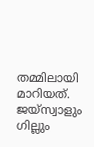തമ്മിലായി മാറിയത്. ജയ്‌സ്വാളും ഗില്ലും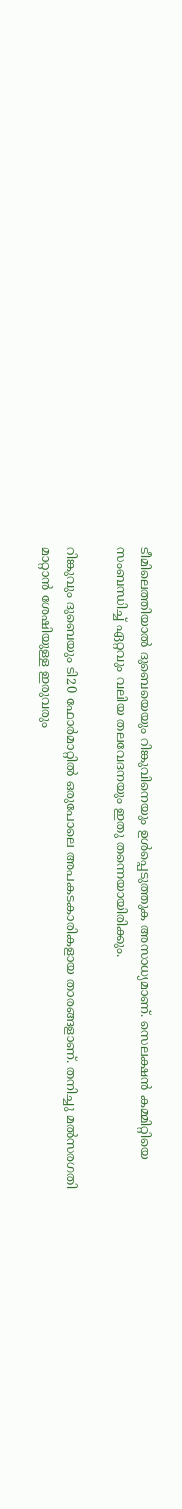ടീമിലെത്തിയാല്‍ ദുബെയെയും റിങ്കുവിനെയും ഉള്‍പ്പെടുത്തുക അസാധ്യമാണ്. സെലക്ഷന്‍ കമ്മിറ്റിയെ സംബന്ധിച്ച് ഏറ്റവും വലിയ തലവേദനയും ഇതു തന്നെയായിരിക്കും.

റിങ്കുവും ദുബെയും ടി20 ഫോര്‍മാറ്റില്‍ ഒരുപോലെ അപകടകാരികളായ താരങ്ങളാണ്. തനിച്ചു മല്‍സരഗതി മാറ്റാന്‍ ശേഷിയുള്ള ഇരുവരും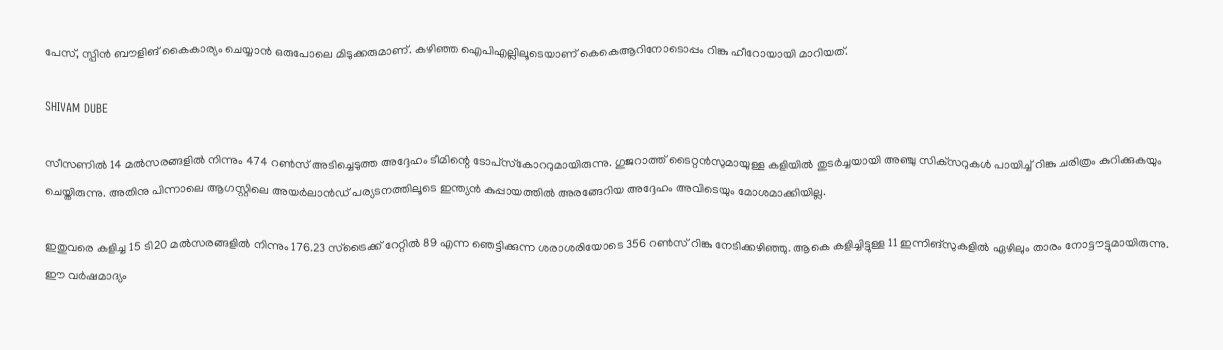പേസ്, സ്പിന്‍ ബൗളിങ് കൈകാര്യം ചെയ്യാന്‍ ഒരുപോലെ മിടുക്കരുമാണ്. കഴിഞ്ഞ ഐപിഎല്ലിലൂടെയാണ് കെകെആറിനോടൊപ്പം റിങ്കു ഹീറോയായി മാറിയത്.

SHIVAM DUBE

സീസണില്‍ 14 മല്‍സരങ്ങളില്‍ നിന്നും 474 റണ്‍സ് അടിച്ചെടുത്ത അദ്ദേഹം ടീമിന്റെ ടോപ്‌സ്‌കോററുമായിരുന്നു. ഗുജറാത്ത് ടൈറ്റന്‍സുമായുള്ള കളിയില്‍ തുടര്‍ച്ചയായി അഞ്ചു സിക്‌സറുകള്‍ പായിച്ച് റിങ്കു ചരിത്രം കുറിക്കുകയും ചെയ്തിരുന്നു. അതിനു പിന്നാലെ ആഗസ്റ്റിലെ അയര്‍ലാന്‍ഡ് പര്യടനത്തിലൂടെ ഇന്ത്യന്‍ കുപ്പായത്തില്‍ അരങ്ങേറിയ അദ്ദേഹം അവിടെയും മോശമാക്കിയില്ല.

ഇതുവരെ കളിച്ച 15 ടി20 മല്‍സരങ്ങളില്‍ നിന്നും 176.23 സ്‌ട്രൈക്ക് റേറ്റില്‍ 89 എന്ന ഞെട്ടിക്കുന്ന ശരാശരിയോടെ 356 റണ്‍സ് റിങ്കു നേടിക്കഴിഞ്ഞു. ആകെ കളിച്ചിട്ടുള്ള 11 ഇന്നിങ്‌സുകളില്‍ ഏഴിലും താരം നോട്ടൗട്ടുമായിരുന്നു. ഈ വര്‍ഷമാദ്യം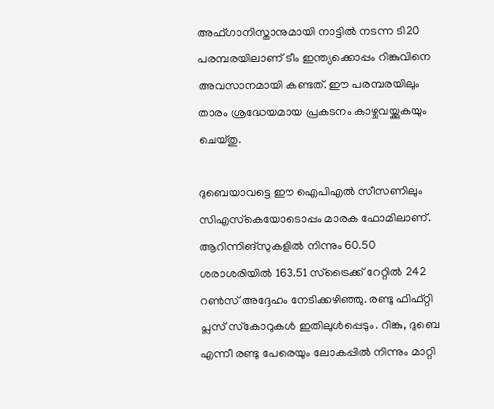അഫ്ഗാനിസ്താനുമായി നാട്ടില്‍ നടന്ന ടി20 പരമ്പരയിലാണ് ടീം ഇന്ത്യക്കൊപ്പം റിങ്കുവിനെ അവസാനമായി കണ്ടത്. ഈ പരമ്പരയിലും താരം ശ്രദ്ധേയമായ പ്രകടനം കാഴ്ചവയ്ക്കുകയും ചെയ്തു.

ദുബെയാവട്ടെ ഈ ഐപിഎല്‍ സീസണിലും സിഎസ്‌കെയോടൊപ്പം മാരക ഫോമിലാണ്. ആറിന്നിങ്‌സുകളില്‍ നിന്നും 60.50 ശരാശരിയില്‍ 163.51 സ്‌ട്രൈക്ക് റേറ്റില്‍ 242 റണ്‍സ് അദ്ദേഹം നേടിക്കഴിഞ്ഞു. രണ്ടു ഫിഫ്റ്റി പ്ലസ് സ്‌കോറുകള്‍ ഇതിലുള്‍പ്പെടും. റിങ്കു, ദുബെ എന്നീ രണ്ടു പേരെയും ലോകപ്പില്‍ നിന്നും മാറ്റി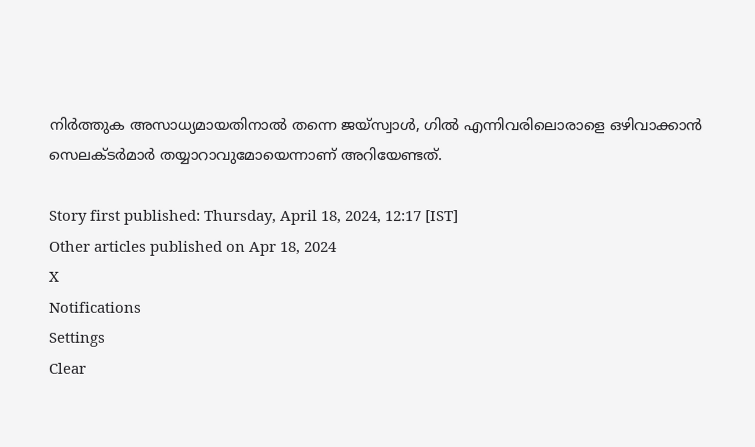നിര്‍ത്തുക അസാധ്യമായതിനാല്‍ തന്നെ ജയ്‌സ്വാള്‍, ഗില്‍ എന്നിവരിലൊരാളെ ഒഴിവാക്കാന്‍ സെലക്ടര്‍മാര്‍ തയ്യാറാവുമോയെന്നാണ് അറിയേണ്ടത്.

Story first published: Thursday, April 18, 2024, 12:17 [IST]
Other articles published on Apr 18, 2024
X
Notifications
Settings
Clear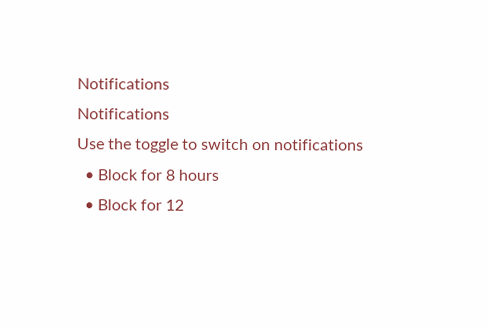Notifications
Notifications
Use the toggle to switch on notifications
  • Block for 8 hours
  • Block for 12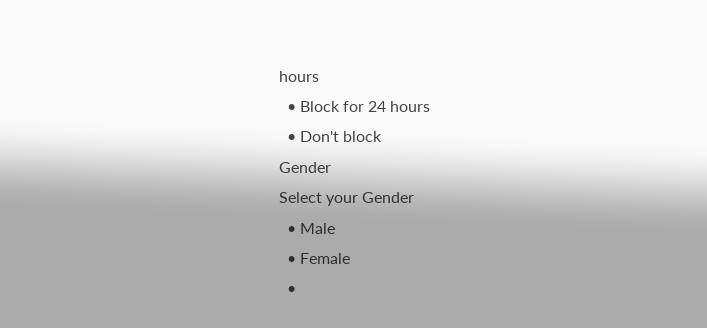hours
  • Block for 24 hours
  • Don't block
Gender
Select your Gender
  • Male
  • Female
  •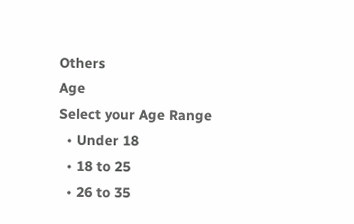Others
Age
Select your Age Range
  • Under 18
  • 18 to 25
  • 26 to 35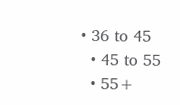• 36 to 45
  • 45 to 55
  • 55+